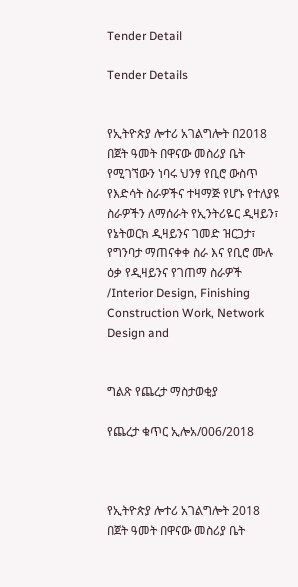Tender Detail

Tender Details


የኢትዮጵያ ሎተሪ አገልግሎት በ2018 በጀት ዓመት በዋናው መስሪያ ቤት የሚገኘውን ነባሩ ህንፃ የቢሮ ውስጥ የእድሳት ስራዎችና ተዛማጅ የሆኑ የተለያዩ ስራዎችን ለማሰራት የኢንትሪዬር ዲዛይን፣ የኔትወርክ ዲዛይንና ገመድ ዝርጋታ፣ የግንባታ ማጠናቀቀ ስራ እና የቢሮ ሙሉ ዕቃ የዲዛይንና የገጠማ ስራዎች /Interior Design, Finishing Construction Work, Network Design and


ግልጽ የጨረታ ማስታወቂያ

የጨረታ ቁጥር ኢሎአ/006/2018



የኢትዮጵያ ሎተሪ አገልግሎት 2018 በጀት ዓመት በዋናው መስሪያ ቤት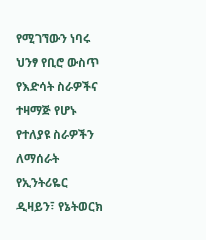የሚገኘውን ነባሩ ህንፃ የቢሮ ውስጥ የእድሳት ስራዎችና ተዛማጅ የሆኑ የተለያዩ ስራዎችን ለማሰራት የኢንትሪዬር ዲዛይን፣ የኔትወርክ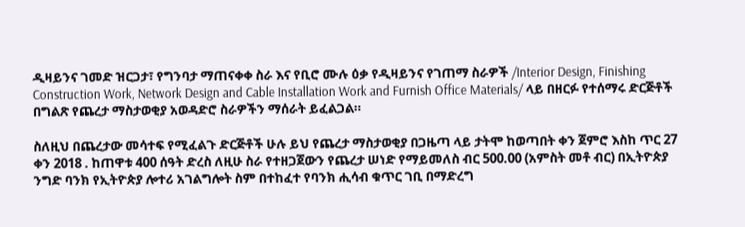ዲዛይንና ገመድ ዝርጋታ፣ የግንባታ ማጠናቀቀ ስራ እና የቢሮ ሙሉ ዕቃ የዲዛይንና የገጠማ ስራዎች /Interior Design, Finishing Construction Work, Network Design and Cable Installation Work and Furnish Office Materials/ ላይ በዘርፉ የተሰማሩ ድርጅቶች በግልጽ የጨረታ ማስታወቂያ አወዳድሮ ስራዎችን ማሰራት ይፈልጋል።

ስለዚህ በጨረታው መሳተፍ የሚፈልጉ ድርጅቶች ሁሉ ይህ የጨረታ ማስታወቂያ በጋዜጣ ላይ ታትሞ ከወጣበት ቀን ጀምሮ እስከ ጥር 27 ቀን 2018 . ከጠዋቱ 400 ሰዓት ድረስ ለዚሁ ስራ የተዘጋጀውን የጨረታ ሠነድ የማይመለስ ብር 500.00 (አምስት መቶ ብር) በኢትዮጵያ ንግድ ባንክ የኢትዮጵያ ሎተሪ አገልግሎት ስም በተከፈተ የባንክ ሒሳብ ቁጥር ገቢ በማድረግ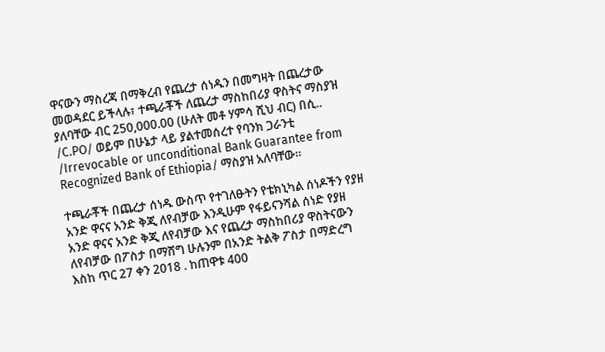ዋናውን ማስረጃ በማቅረብ የጨረታ ሰነዱን በመግዛት በጨረታው መወዳደር ይችላሉ፣ ተጫራቾች ለጨረታ ማስከበሪያ ዋስትና ማስያዝ ያለባቸው ብር 250,000.00 (ሁለት መቶ ሃምሳ ሺህ ብር) በሲ.. /C.PO/ ወይም በሁኔታ ላይ ያልተመሰረተ የባንክ ጋራንቲ /Irrevocable or unconditional Bank Guarantee from Recognized Bank of Ethiopia/ ማስያዝ አለባቸው።

ተጫራቾች በጨረታ ሰነዱ ውስጥ የተገለፁትን የቴክኒካል ሰነዶችን የያዘ አንድ ዋናና አንድ ቅጂ ለየብቻው እንዲሁም የፋይናንሻል ሰነድ የያዘ አንድ ዋናና አንድ ቅጂ ለየብቻው እና የጨረታ ማስከበሪያ ዋስትናውን ለየብቻው በፖስታ በማሸግ ሁሉንም በአንድ ትልቅ ፖስታ በማድረግ እስከ ጥር 27 ቀን 2018 . ከጠዋቱ 400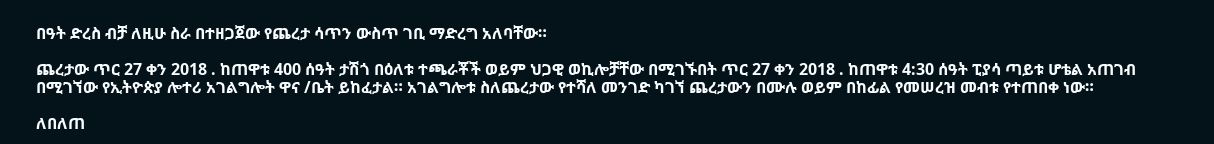በዓት ድረስ ብቻ ለዚሁ ስራ በተዘጋጀው የጨረታ ሳጥን ውስጥ ገቢ ማድረግ አለባቸው።

ጨረታው ጥር 27 ቀን 2018 . ከጠዋቱ 400 ሰዓት ታሽጎ በዕለቱ ተጫራቾች ወይም ህጋዊ ወኪሎቻቸው በሚገኙበት ጥር 27 ቀን 2018 . ከጠዋቱ 4:30 ሰዓት ፒያሳ ጣይቱ ሆቴል አጠገብ በሚገኘው የኢትዮጵያ ሎተሪ አገልግሎት ዋና /ቤት ይከፈታል። አገልግሎቱ ስለጨረታው የተሻለ መንገድ ካገኘ ጨረታውን በሙሉ ወይም በከፊል የመሠረዝ መብቱ የተጠበቀ ነው።

ለበለጠ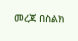መረጃ በስልክ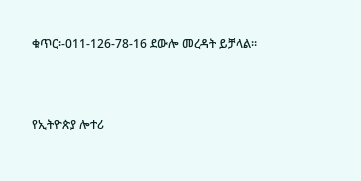ቁጥር፡-011-126-78-16 ደውሎ መረዳት ይቻላል።



የኢትዮጵያ ሎተሪ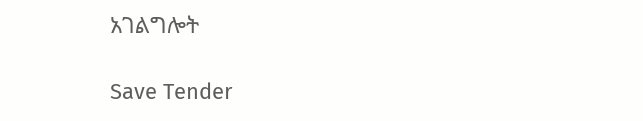አገልግሎት

Save Tender